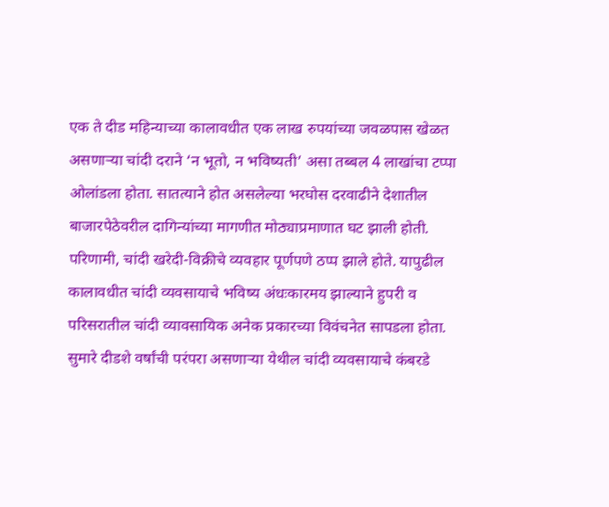एक ते दीड महिन्याच्या कालावधीत एक लाख रुपयांच्या जवळपास खेळत असणाऱ्या चांदी दराने ‘न भूतो, न भविष्यती’ असा तब्बल 4 लाखांचा टप्पा ओलांडला होता. सातत्याने होत असलेल्या भरघोस दरवाढीने देशातील बाजारपेठेवरील दागिन्यांच्या मागणीत मोठ्याप्रमाणात घट झाली होती. परिणामी, चांदी खरेदी-विक्रीचे व्यवहार पूर्णपणे ठप्प झाले होते. यापुढील कालावधीत चांदी व्यवसायाचे भविष्य अंधःकारमय झाल्याने हुपरी व परिसरातील चांदी व्यावसायिक अनेक प्रकारच्या विवंचनेत सापडला होता. सुमारे दीडशे वर्षांची परंपरा असणाऱ्या येथील चांदी व्यवसायाचे कंबरडे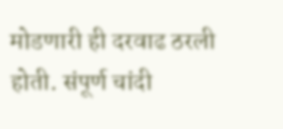मोडणारी ही दरवाढ ठरली होती. संपूर्ण चांदी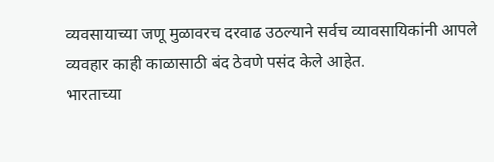व्यवसायाच्या जणू मुळावरच दरवाढ उठल्याने सर्वच व्यावसायिकांनी आपले व्यवहार काही काळासाठी बंद ठेवणे पसंद केले आहेत.
भारताच्या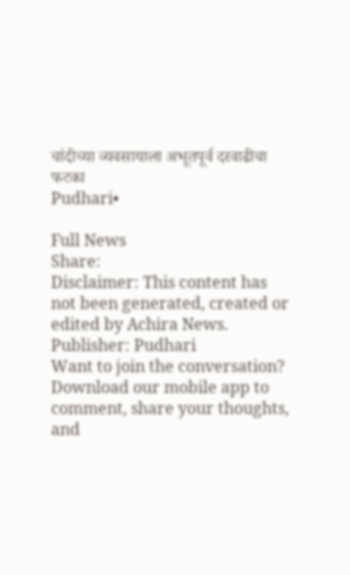चांदीच्या व्यवसायाला अभूतपूर्व दरवाढीचा फटका
Pudhari•

Full News
Share:
Disclaimer: This content has not been generated, created or edited by Achira News.
Publisher: Pudhari
Want to join the conversation?
Download our mobile app to comment, share your thoughts, and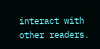interact with other readers.